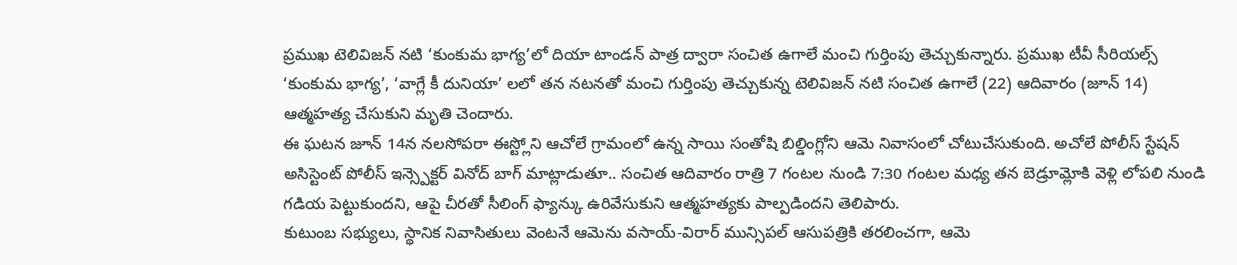ప్రముఖ టెలివిజన్ నటి ‘కుంకుమ భాగ్య’లో దియా టాండన్ పాత్ర ద్వారా సంచిత ఉగాలే మంచి గుర్తింపు తెచ్చుకున్నారు. ప్రముఖ టీవీ సీరియల్స్ ‘కుంకుమ భాగ్య’, ‘వాగ్లే కీ దునియా’ లలో తన నటనతో మంచి గుర్తింపు తెచ్చుకున్న టెలివిజన్ నటి సంచిత ఉగాలే (22) ఆదివారం (జూన్ 14) ఆత్మహత్య చేసుకుని మృతి చెందారు.
ఈ ఘటన జూన్ 14న నలసోపరా ఈస్ట్లోని ఆచోలే గ్రామంలో ఉన్న సాయి సంతోషి బిల్డింగ్లోని ఆమె నివాసంలో చోటుచేసుకుంది. అచోలే పోలీస్ స్టేషన్ అసిస్టెంట్ పోలీస్ ఇన్స్పెక్టర్ వినోద్ బాగ్ మాట్లాడుతూ.. సంచిత ఆదివారం రాత్రి 7 గంటల నుండి 7:30 గంటల మధ్య తన బెడ్రూమ్లోకి వెళ్లి లోపలి నుండి గడియ పెట్టుకుందని, ఆపై చీరతో సీలింగ్ ఫ్యాన్కు ఉరివేసుకుని ఆత్మహత్యకు పాల్పడిందని తెలిపారు.
కుటుంబ సభ్యులు, స్థానిక నివాసితులు వెంటనే ఆమెను వసాయ్-విరార్ మున్సిపల్ ఆసుపత్రికి తరలించగా, ఆమె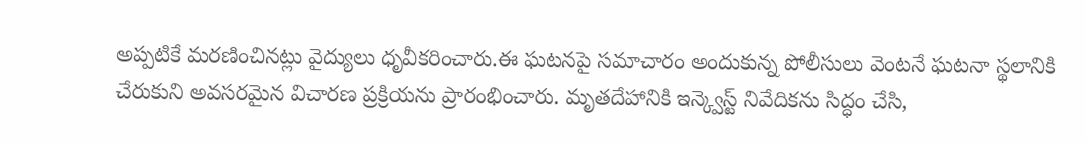అప్పటికే మరణించినట్లు వైద్యులు ధృవీకరించారు.ఈ ఘటనపై సమాచారం అందుకున్న పోలీసులు వెంటనే ఘటనా స్థలానికి చేరుకుని అవసరమైన విచారణ ప్రక్రియను ప్రారంభించారు. మృతదేహానికి ఇన్క్వెస్ట్ నివేదికను సిద్ధం చేసి,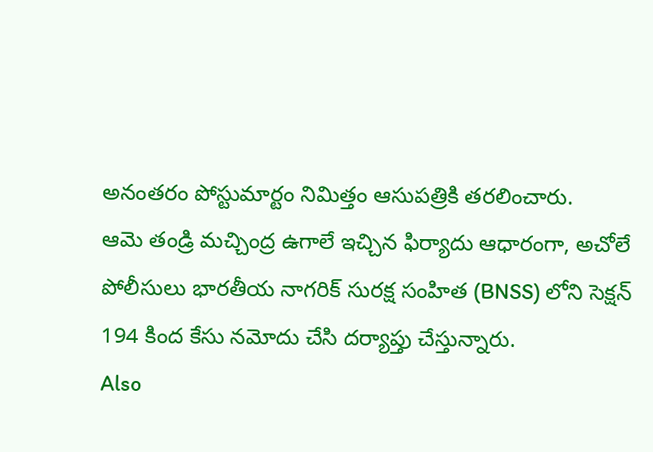అనంతరం పోస్టుమార్టం నిమిత్తం ఆసుపత్రికి తరలించారు.
ఆమె తండ్రి మచ్చింద్ర ఉగాలే ఇచ్చిన ఫిర్యాదు ఆధారంగా, అచోలే పోలీసులు భారతీయ నాగరిక్ సురక్ష సంహిత (BNSS) లోని సెక్షన్ 194 కింద కేసు నమోదు చేసి దర్యాప్తు చేస్తున్నారు.
Also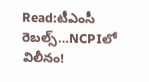Read:టీఎంసీ రెబల్స్…NCPIలో విలీనం!